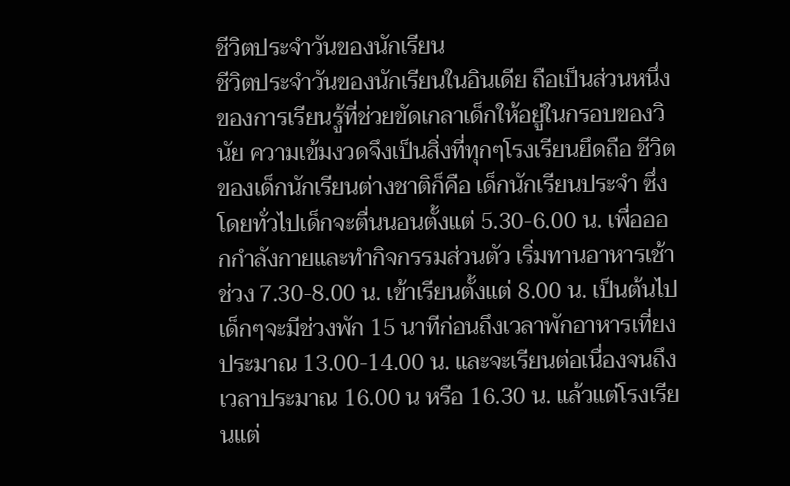ชีวิตประจำวันของนักเรียน
ชีวิตประจำวันของนักเรียนในอินเดีย ถือเป็นส่วนหนึ่งของการเรียนรู้ที่ช่วยขัดเกลาเด็กให้อยู่ในกรอบของวินัย ความเข้มงวดจึงเป็นสิ่งที่ทุกๆโรงเรียนยึดถือ ชีวิตของเด็กนักเรียนต่างชาติก็คือ เด็กนักเรียนประจำ ซึ่งโดยทั่วไปเด็กจะตื่นนอนตั้งแต่ 5.30-6.00 น. เพื่อออกกำลังกายและทำกิจกรรมส่วนตัว เริ่มทานอาหารเช้าช่วง 7.30-8.00 น. เข้าเรียนตั้งแต่ 8.00 น. เป็นต้นไป เด็กๆจะมีช่วงพัก 15 นาทีก่อนถึงเวลาพักอาหารเที่ยงประมาณ 13.00-14.00 น. และจะเรียนต่อเนื่องจนถึงเวลาประมาณ 16.00 น หรือ 16.30 น. แล้วแต่โรงเรียนแต่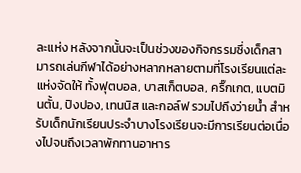ละแห่ง หลังจากนั้นจะเป็นช่วงของกิจกรรมซึ่งเด็กสามารถเล่นกีฬาได้อย่างหลากหลายตามที่โรงเรียนแต่ละแห่งจัดให้ ทั้งฟุตบอล, บาสเก็ตบอล, คริ๊กเกต, แบตมินตั้น, ปิงปอง, เทนนิส และกอล์ฟ รวมไปถึงว่ายน้ำ สำหรับเด็กนักเรียนประจำบางโรงเรียนจะมีการเรียนต่อเนื่องไปจนถึงเวลาพักทานอาหาร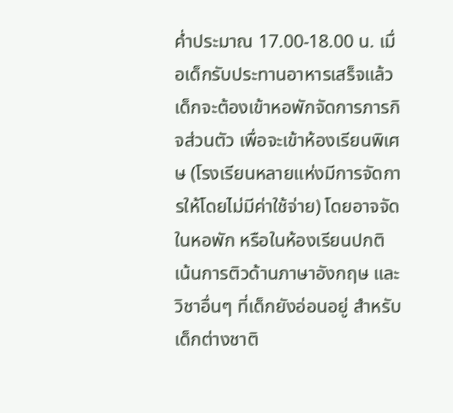ค่ำประมาณ 17.00-18.00 น. เมื่อเด็กรับประทานอาหารเสร็จแล้วเด็กจะต้องเข้าหอพักจัดการภารกิจส่วนตัว เพื่อจะเข้าห้องเรียนพิเศษ (โรงเรียนหลายแห่งมีการจัดการให้โดยไม่มีค่าใช้จ่าย) โดยอาจจัดในหอพัก หรือในห้องเรียนปกติ เน้นการติวด้านภาษาอังกฤษ และวิชาอื่นๆ ที่เด็กยังอ่อนอยู่ สำหรับเด็กต่างชาติ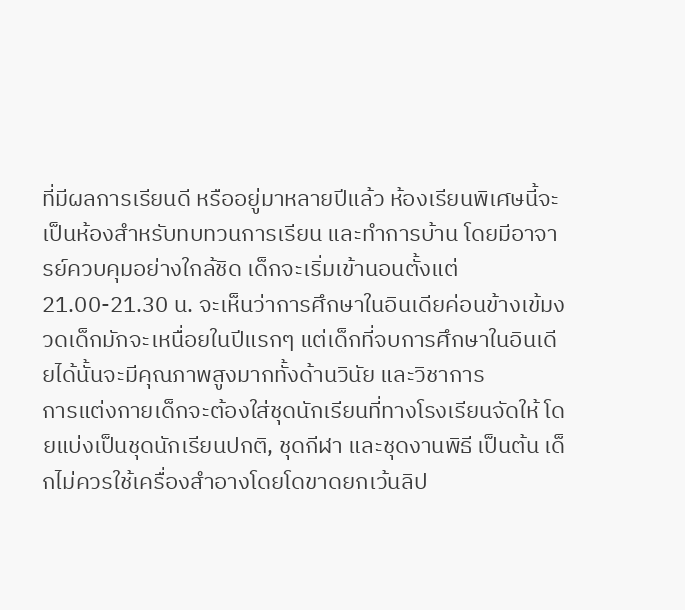ที่มีผลการเรียนดี หรืออยู่มาหลายปีแล้ว ห้องเรียนพิเศษนี้จะเป็นห้องสำหรับทบทวนการเรียน และทำการบ้าน โดยมีอาจารย์ควบคุมอย่างใกล้ชิด เด็กจะเริ่มเข้านอนตั้งแต่ 21.00-21.30 น. จะเห็นว่าการศึกษาในอินเดียค่อนข้างเข้มงวดเด็กมักจะเหนื่อยในปีแรกๆ แต่เด็กที่จบการศึกษาในอินเดียได้นั้นจะมีคุณภาพสูงมากทั้งด้านวินัย และวิชาการ
การแต่งกายเด็กจะต้องใส่ชุดนักเรียนที่ทางโรงเรียนจัดให้ โดยแบ่งเป็นชุดนักเรียนปกติ, ชุดกีฬา และชุดงานพิธี เป็นต้น เด็กไม่ควรใช้เครื่องสำอางโดยโดขาดยกเว้นลิป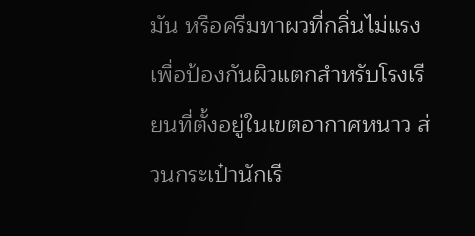มัน หรือครีมทาผวที่กลิ่นไม่แรงเพื่อป้องกันผิวแตกสำหรับโรงเรียนที่ตั้งอยู่ในเขตอากาศหนาว ส่วนกระเป๋านักเรี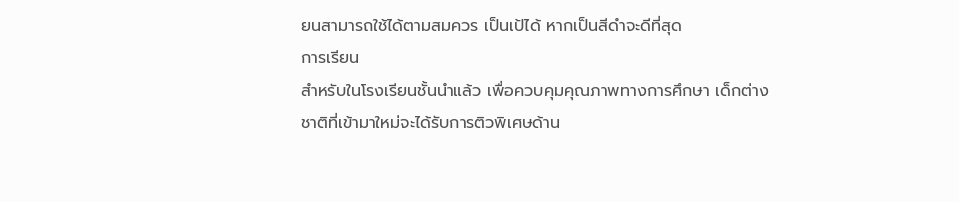ยนสามารถใช้ได้ตามสมควร เป็นเป้ได้ หากเป็นสีดำจะดีที่สุด
การเรียน
สำหรับในโรงเรียนชั้นนำแล้ว เพื่อควบคุมคุณภาพทางการศึกษา เด็กต่างชาติที่เข้ามาใหม่จะได้รับการติวพิเศษด้าน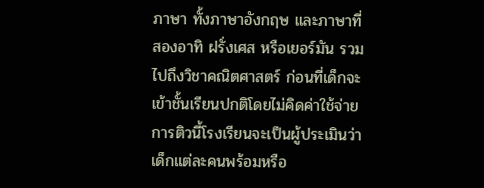ภาษา ทั้งภาษาอังกฤษ และภาษาที่สองอาทิ ฝรั่งเศส หรือเยอร์มัน รวมไปถึงวิชาคณิตศาสตร์ ก่อนที่เด็กจะเข้าชั้นเรียนปกติโดยไม่คิดค่าใช้จ่าย การติวนี้โรงเรียนจะเป็นผู้ประเมินว่าเด็กแต่ละคนพร้อมหรือ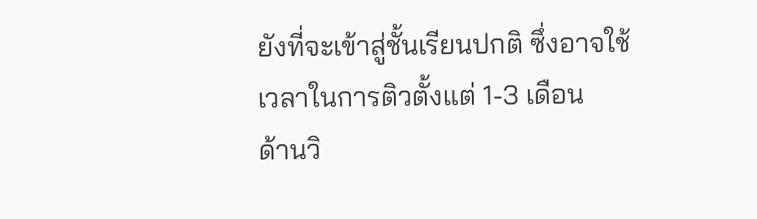ยังที่จะเข้าสู่ชั้นเรียนปกติ ซึ่งอาจใช้เวลาในการติวตั้งแต่ 1-3 เดือน
ด้านวิ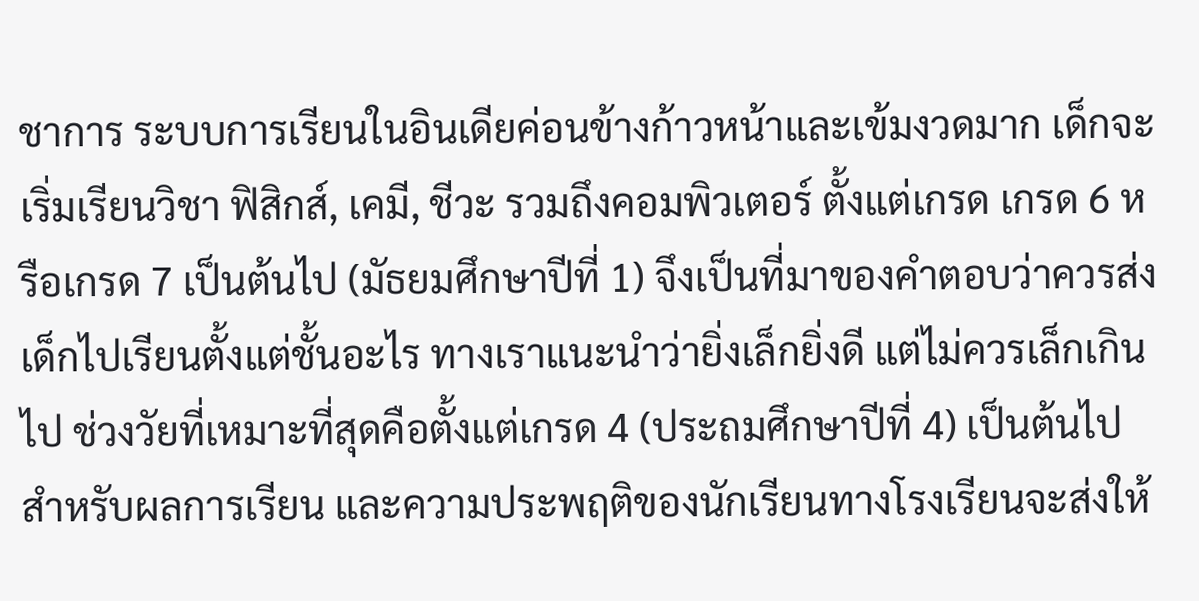ชาการ ระบบการเรียนในอินเดียค่อนข้างก้าวหน้าและเข้มงวดมาก เด็กจะเริ่มเรียนวิชา ฟิสิกส์, เคมี, ชีวะ รวมถึงคอมพิวเตอร์ ตั้งแต่เกรด เกรด 6 หรือเกรด 7 เป็นต้นไป (มัธยมศึกษาปีที่ 1) จึงเป็นที่มาของคำตอบว่าควรส่งเด็กไปเรียนตั้งแต่ชั้นอะไร ทางเราแนะนำว่ายิ่งเล็กยิ่งดี แต่ไม่ควรเล็กเกินไป ช่วงวัยที่เหมาะที่สุดคือตั้งแต่เกรด 4 (ประถมศึกษาปีที่ 4) เป็นต้นไป
สำหรับผลการเรียน และความประพฤติของนักเรียนทางโรงเรียนจะส่งให้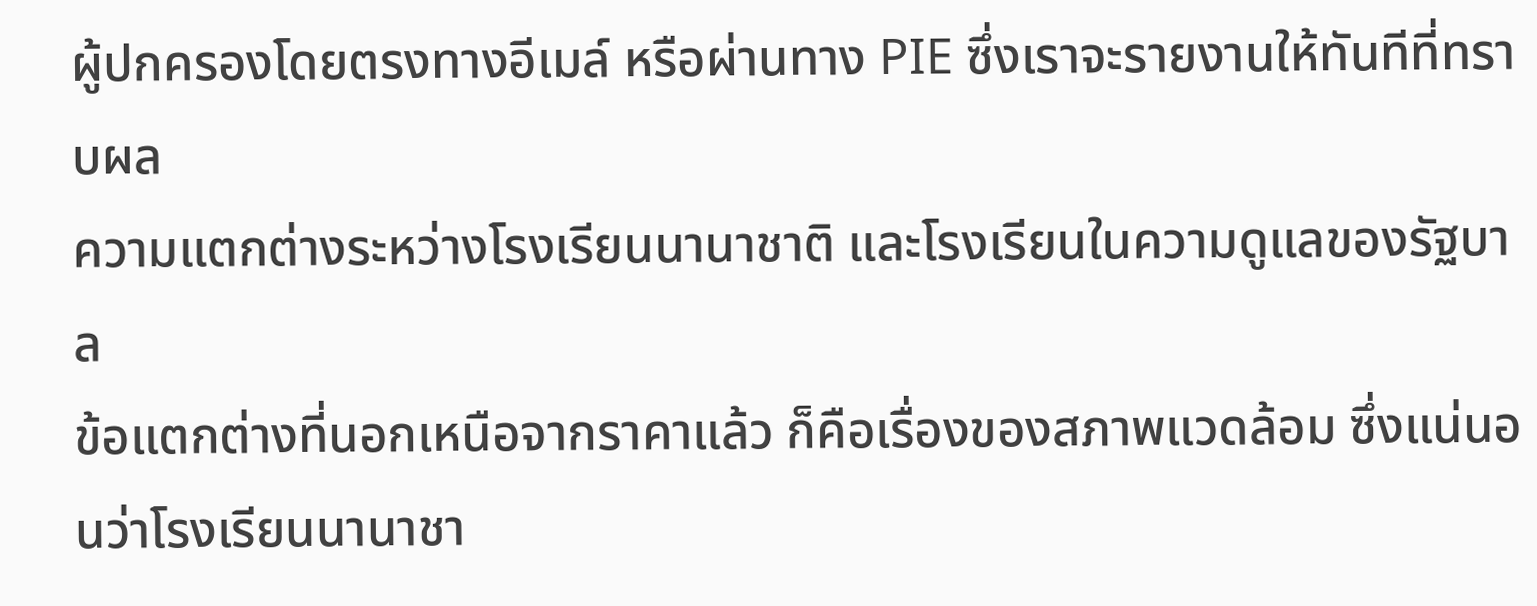ผู้ปกครองโดยตรงทางอีเมล์ หรือผ่านทาง PIE ซึ่งเราจะรายงานให้ทันทีที่ทราบผล
ความแตกต่างระหว่างโรงเรียนนานาชาติ และโรงเรียนในความดูแลของรัฐบาล
ข้อแตกต่างที่นอกเหนือจากราคาแล้ว ก็คือเรื่องของสภาพแวดล้อม ซึ่งแน่นอนว่าโรงเรียนนานาชา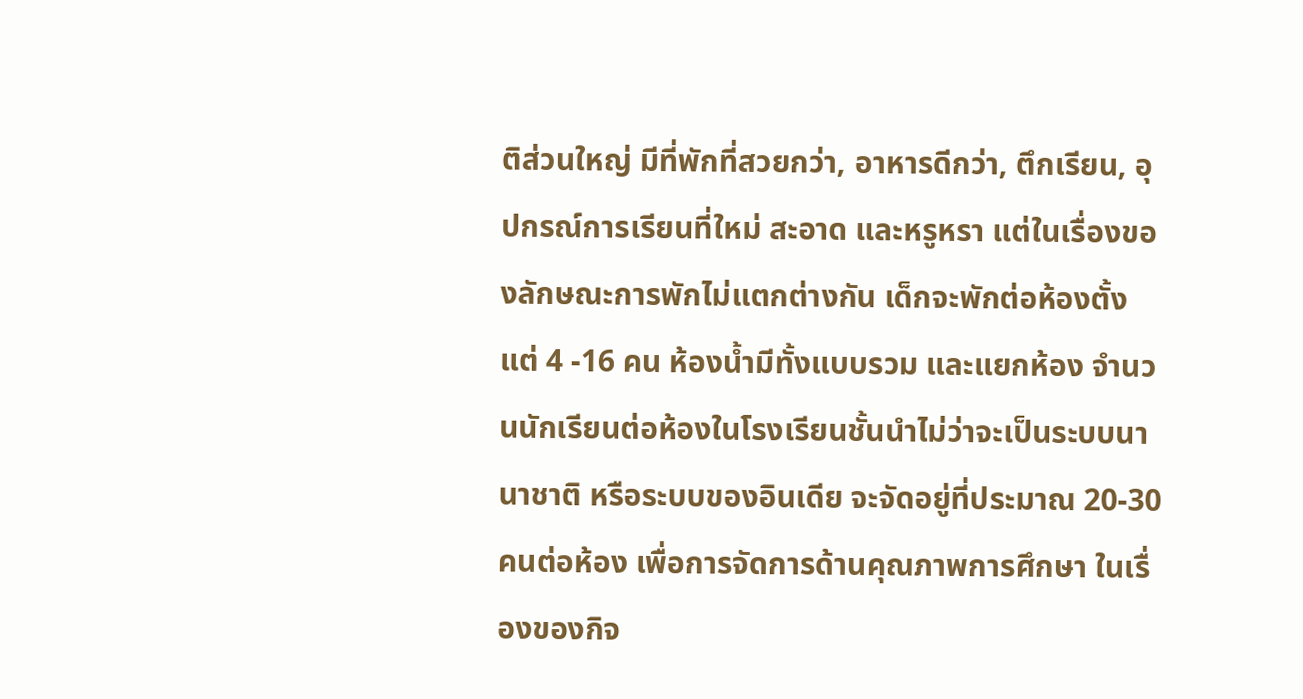ติส่วนใหญ่ มีที่พักที่สวยกว่า, อาหารดีกว่า, ตึกเรียน, อุปกรณ์การเรียนที่ใหม่ สะอาด และหรูหรา แต่ในเรื่องของลักษณะการพักไม่แตกต่างกัน เด็กจะพักต่อห้องตั้งแต่ 4 -16 คน ห้องน้ำมีทั้งแบบรวม และแยกห้อง จำนวนนักเรียนต่อห้องในโรงเรียนชั้นนำไม่ว่าจะเป็นระบบนานาชาติ หรือระบบของอินเดีย จะจัดอยู่ที่ประมาณ 20-30 คนต่อห้อง เพื่อการจัดการด้านคุณภาพการศึกษา ในเรื่องของกิจ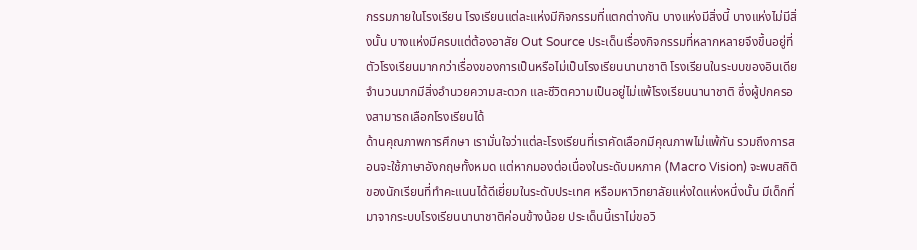กรรมภายในโรงเรียน โรงเรียนแต่ละแห่งมีกิจกรรมที่แตกต่างกัน บางแห่งมีสิ่งนี้ บางแห่งไม่มีสิ่งนั้น บางแห่งมีครบแต่ต้องอาสัย Out Source ประเด็นเรื่องกิจกรรมที่หลากหลายจึงขึ้นอยู่ที่ตัวโรงเรียนมากกว่าเรื่องของการเป็นหรือไม่เป็นโรงเรียนนานาชาติ โรงเรียนในระบบของอินเดียจำนวนมากมีสิ่งอำนวยความสะดวก และชีวิตความเป็นอยู่ไม่แพ้โรงเรียนนานาชาติ ซึ่งผู้ปกครองสามารถเลือกโรงเรียนได้
ด้านคุณภาพการศึกษา เรามั่นใจว่าแต่ละโรงเรียนที่เราคัดเลือกมีคุณภาพไม่แพ้กัน รวมถึงการสอนจะใช้ภาษาอังกฤษทั้งหมด แต่หากมองต่อเนื่องในระดับมหภาค (Macro Vision) จะพบสถิติของนักเรียนที่ทำคะแนนได้ดีเยี่ยมในระดับประเทศ หรือมหาวิทยาลัยแห่งใดแห่งหนึ่งนั้น มีเด็กที่มาจากระบบโรงเรียนนานาชาติค่อนข้างน้อย ประเด็นนี้เราไม่ขอวิ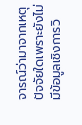จารณ์ว่ามาจากเหตุปัจจัยใดเพราะยังไม่มีข้อมูลเชิงการวิ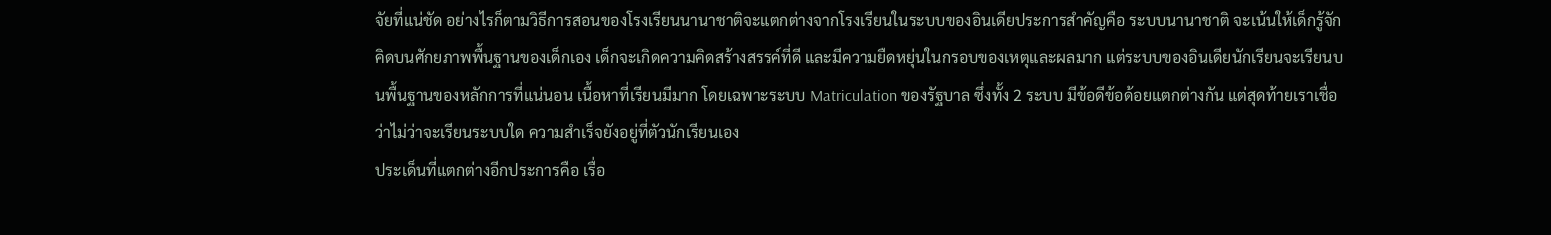จัยที่แน่ชัด อย่างไรก็ตามวิธีการสอนของโรงเรียนนานาชาติจะแตกต่างจากโรงเรียนในระบบของอินเดียประการสำคัญคือ ระบบนานาชาติ จะเน้นให้เด็กรู้จักคิดบนศักยภาพพื้นฐานของเด็กเอง เด็กจะเกิดความคิดสร้างสรรค์ที่ดี และมีความยืดหยุ่นในกรอบของเหตุและผลมาก แต่ระบบของอินเดียนักเรียนจะเรียนบนพื้นฐานของหลักการที่แน่นอน เนื้อหาที่เรียนมีมาก โดยเฉพาะระบบ Matriculation ของรัฐบาล ซึ่งทั้ง 2 ระบบ มีข้อดีข้อด้อยแตกต่างกัน แต่สุดท้ายเราเชื่อว่าไม่ว่าจะเรียนระบบใด ความสำเร็จยังอยู่ที่ตัวนักเรียนเอง
ประเด็นที่แตกต่างอีกประการคือ เรื่อ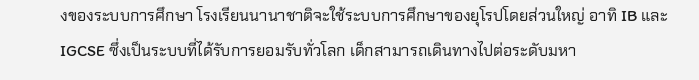งของระบบการศึกษา โรงเรียนนานาชาติจะใช้ระบบการศึกษาของยุโรปโดยส่วนใหญ่ อาทิ IB และ IGCSE ซึ่งเป็นระบบที่ได้รับการยอมรับทั่วโลก เด็กสามารถเดินทางไปต่อระดับมหา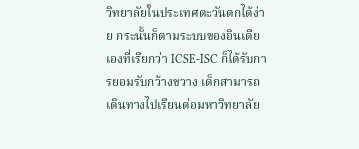วิทยาลัยในประเทศตะวันตกได้ง่าย กระนั้นก็ตามระบบของอินเดียเองที่เรียกว่า ICSE-ISC ก็ได้รับการยอมรับกว้างขวาง เด็กสามารถเดินทางไปเรียนต่อมหาวิทยาลัย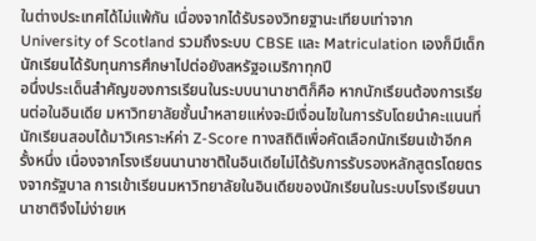ในต่างประเทศได้ไม่แพ้กัน เนื่องจากได้รับรองวิทยฐานะเทียบเท่าจาก University of Scotland รวมถึงระบบ CBSE และ Matriculation เองก็มีเด็กนักเรียนได้รับทุนการศึกษาไปต่อยังสหรัฐอเมริกาทุกปี
อนึ่งประเด็นสำคัญของการเรียนในระบบนานาชาติก็คือ หากนักเรียนต้องการเรียนต่อในอินเดีย มหาวิทยาลัยชั้นนำหลายแห่งจะมีเงื่อนไขในการรับโดยนำคะแนนที่นักเรียนสอบได้มาวิเคราะห์ค่า Z-Score ทางสถิติเพื่อคัดเลือกนักเรียนเข้าอีกครั้งหนึ่ง เนื่องจากโรงเรียนนานาชาติในอินเดียไม่ได้รับการรับรองหลักสูตรโดยตรงจากรัฐบาล การเข้าเรียนมหาวิทยาลัยในอินเดียของนักเรียนในระบบโรงเรียนนานาชาติจึงไม่ง่ายเห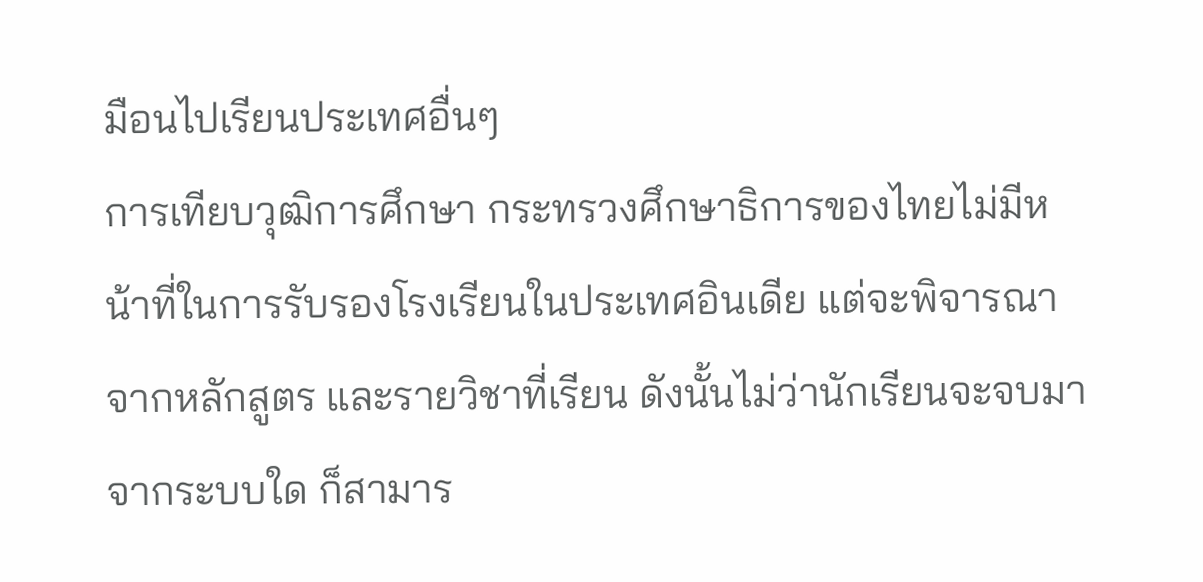มือนไปเรียนประเทศอื่นๆ
การเทียบวุฒิการศึกษา กระทรวงศึกษาธิการของไทยไม่มีหน้าที่ในการรับรองโรงเรียนในประเทศอินเดีย แต่จะพิจารณาจากหลักสูตร และรายวิชาที่เรียน ดังนั้นไม่ว่านักเรียนจะจบมาจากระบบใด ก็สามาร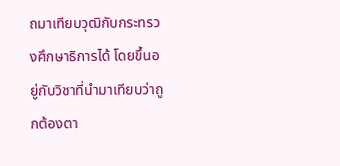ถมาเทียบวุฒิกับกระทรวงศึกษาธิการได้ โดยขึ้นอยู่กับวิชาที่นำมาเทียบว่าถูกต้องตา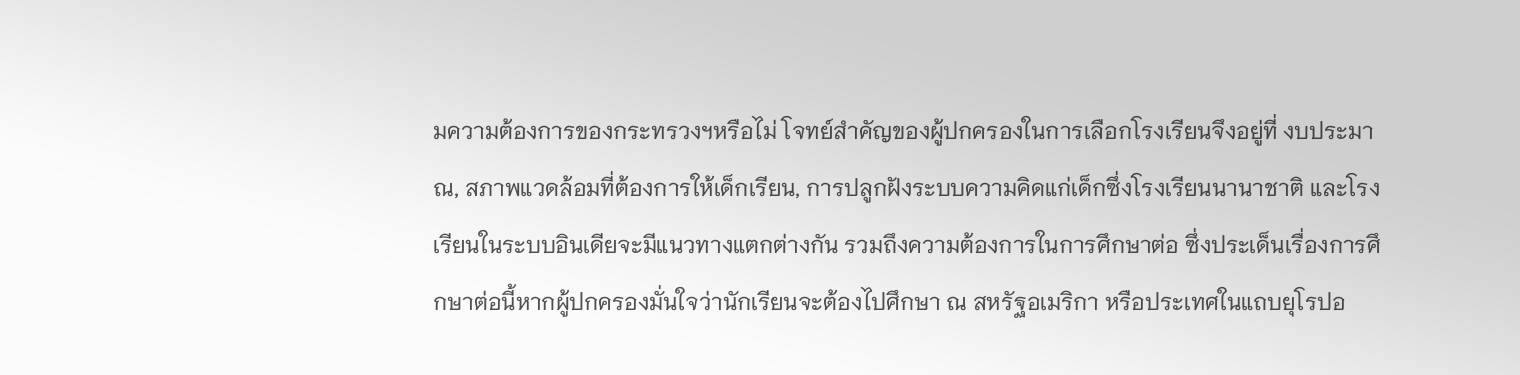มความต้องการของกระทรวงฯหรือไม่ โจทย์สำคัญของผู้ปกครองในการเลือกโรงเรียนจึงอยู่ที่ งบประมาณ, สภาพแวดล้อมที่ต้องการให้เด็กเรียน, การปลูกฝังระบบความคิดแก่เด็กซึ่งโรงเรียนนานาชาติ และโรงเรียนในระบบอินเดียจะมีแนวทางแตกต่างกัน รวมถึงความต้องการในการศึกษาต่อ ซึ่งประเด็นเรื่องการศึกษาต่อนี้หากผู้ปกครองมั่นใจว่านักเรียนจะต้องไปศึกษา ณ สหรัฐอเมริกา หรือประเทศในแถบยุโรปอ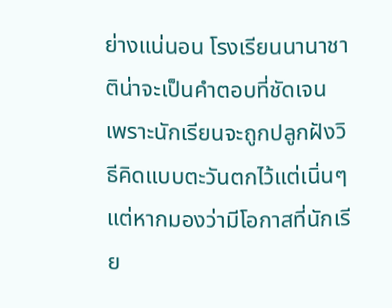ย่างแน่นอน โรงเรียนนานาชาติน่าจะเป็นคำตอบที่ชัดเจน เพราะนักเรียนจะถูกปลูกฝังวิธีคิดแบบตะวันตกไว้แต่เนิ่นๆ แต่หากมองว่ามีโอกาสที่นักเรีย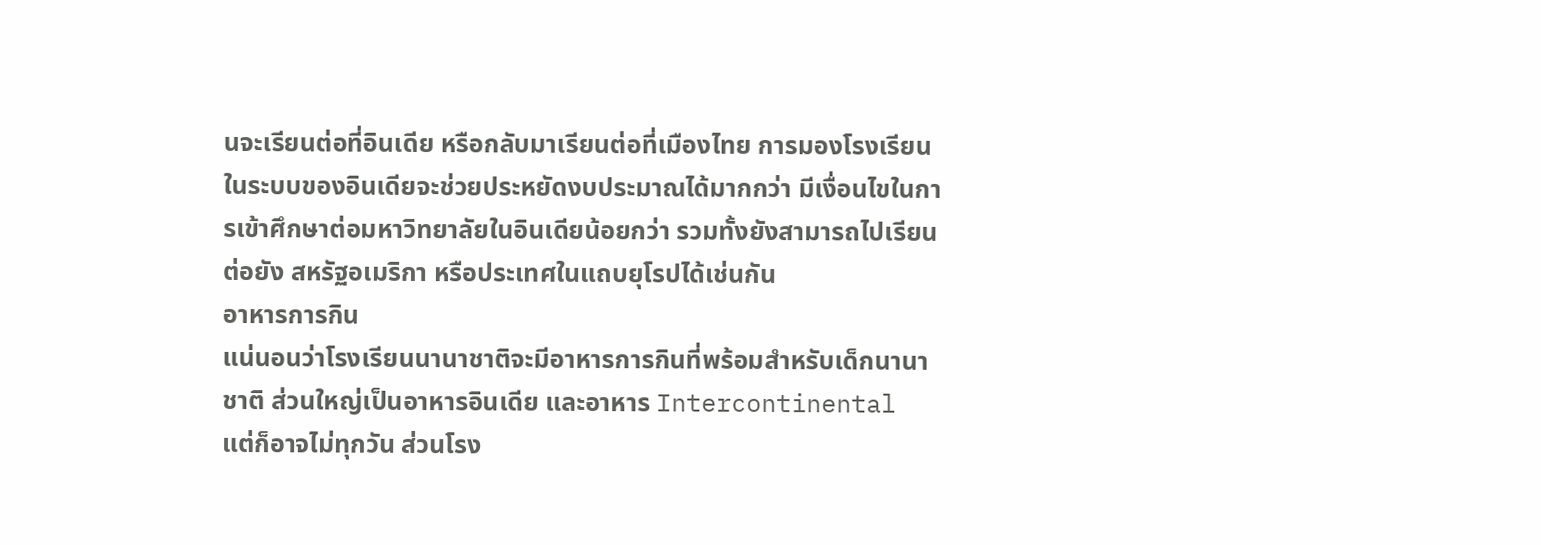นจะเรียนต่อที่อินเดีย หรือกลับมาเรียนต่อที่เมืองไทย การมองโรงเรียนในระบบของอินเดียจะช่วยประหยัดงบประมาณได้มากกว่า มีเงื่อนไขในการเข้าศึกษาต่อมหาวิทยาลัยในอินเดียน้อยกว่า รวมทั้งยังสามารถไปเรียนต่อยัง สหรัฐอเมริกา หรือประเทศในแถบยุโรปได้เช่นกัน
อาหารการกิน
แน่นอนว่าโรงเรียนนานาชาติจะมีอาหารการกินที่พร้อมสำหรับเด็กนานาชาติ ส่วนใหญ่เป็นอาหารอินเดีย และอาหาร Intercontinental แต่ก็อาจไม่ทุกวัน ส่วนโรง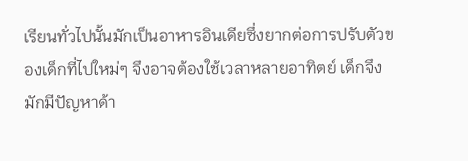เรียนทั่วไปนั้นมักเป็นอาหารอินเดียซึ่งยากต่อการปรับตัวของเด็กที่ไปใหม่ๆ จึงอาจต้องใช้เวลาหลายอาทิตย์ เด็กจึงมักมีปัญหาด้า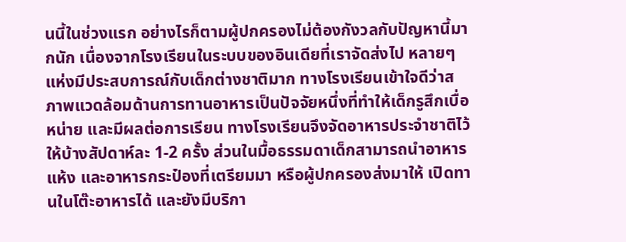นนี้ในช่วงแรก อย่างไรก็ตามผู้ปกครองไม่ต้องกังวลกับปัญหานี้มากนัก เนื่องจากโรงเรียนในระบบของอินเดียที่เราจัดส่งไป หลายๆแห่งมีประสบการณ์กับเด็กต่างชาติมาก ทางโรงเรียนเข้าใจดีว่าสภาพแวดล้อมด้านการทานอาหารเป็นปัจจัยหนึ่งที่ทำให้เด็กรูสึกเบื่อหน่าย และมีผลต่อการเรียน ทางโรงเรียนจึงจัดอาหารประจำชาติไว้ให้บ้างสัปดาห์ละ 1-2 ครั้ง ส่วนในมื้อธรรมดาเด็กสามารถนำอาหารแห้ง และอาหารกระป๋องที่เตรียมมา หรือผู้ปกครองส่งมาให้ เปิดทานในโต๊ะอาหารได้ และยังมีบริกา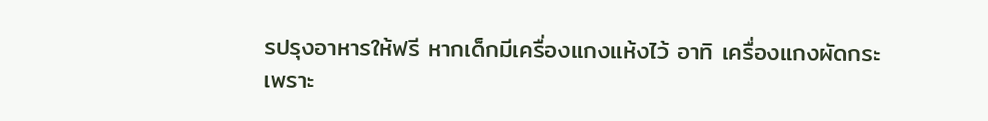รปรุงอาหารให้ฟรี หากเด็กมีเครื่องแกงแห้งไว้ อาทิ เครื่องแกงผัดกระเพราะ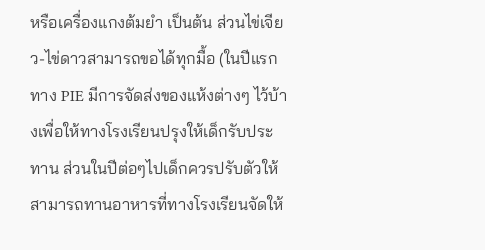หรือเครื่องแกงต้มยำ เป็นต้น ส่วนไข่เจียว-ไข่ดาวสามารถขอได้ทุกมื้อ (ในปีแรกทาง PIE มีการจัดส่งของแห้งต่างๆ ไว้บ้างเพื่อให้ทางโรงเรียนปรุงให้เด็กรับประทาน ส่วนในปีต่อๆไปเด็กควรปรับตัวให้สามารถทานอาหารที่ทางโรงเรียนจัดให้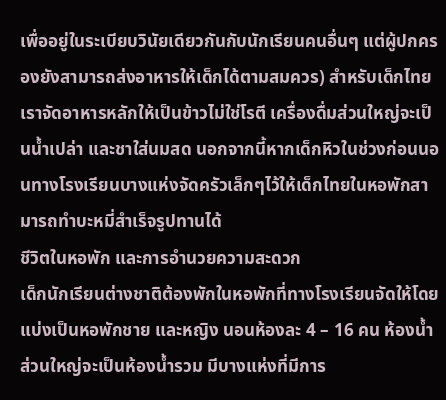เพื่ออยู่ในระเบียบวินัยเดียวกันกับนักเรียนคนอื่นๆ แต่ผู้ปกครองยังสามารถส่งอาหารให้เด็กได้ตามสมควร) สำหรับเด็กไทยเราจัดอาหารหลักให้เป็นข้าวไม่ใช่โรตี เครื่องดื่มส่วนใหญ่จะเป็นน้ำเปล่า และชาใส่นมสด นอกจากนี้หากเด็กหิวในช่วงก่อนนอนทางโรงเรียนบางแห่งจัดครัวเล็กๆไว้ให้เด็กไทยในหอพักสามารถทำบะหมี่สำเร็จรูปทานได้
ชีวิตในหอพัก และการอำนวยความสะดวก
เด็กนักเรียนต่างชาติต้องพักในหอพักที่ทางโรงเรียนจัดให้โดยแบ่งเป็นหอพักชาย และหญิง นอนห้องละ 4 – 16 คน ห้องน้ำส่วนใหญ่จะเป็นห้องน้ำรวม มีบางแห่งที่มีการ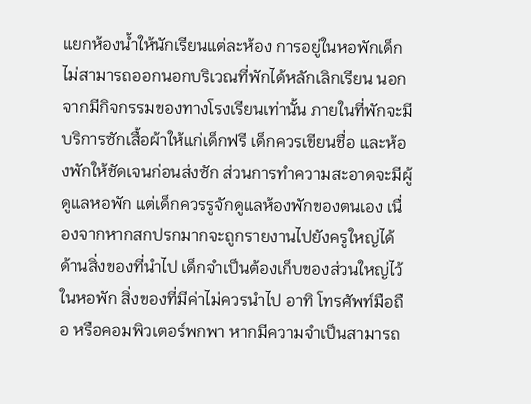แยกห้องน้ำให้นักเรียนแต่ละห้อง การอยู่ในหอพักเด็กไม่สามารถออกนอกบริเวณที่พักได้หลักเลิกเรียน นอกจากมีกิจกรรมของทางโรงเรียนเท่านั้น ภายในที่พักจะมีบริการซักเสื้อผ้าให้แก่เด็กฟรี เด็กควรเขียนชื่อ และห้องพักให้ชัดเจนก่อนส่งซัก ส่วนการทำความสะอาดจะมีผู้ดูแลหอพัก แต่เด็กควรรูจักดูแลห้องพักของตนเอง เนื่องจากหากสกปรกมากจะถูกรายงานไปยังครูใหญ่ได้ ด้านสิ่งของที่นำไป เด็กจำเป็นต้องเก็บของส่วนใหญ่ไว้ในหอพัก สิ่งของที่มีค่าไม่ควรนำไป อาทิ โทรศัพท์มือถือ หรือคอมพิวเตอร์พกพา หากมีความจำเป็นสามารถ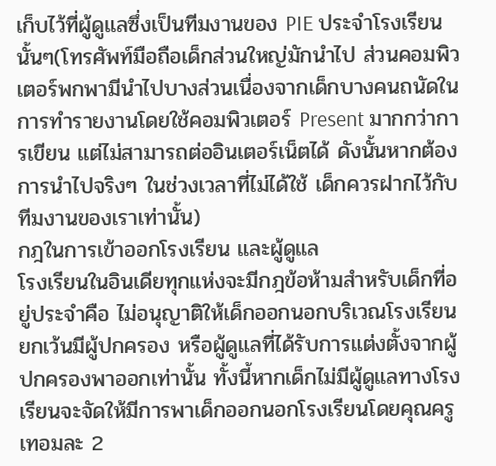เก็บไว้ที่ผู้ดูแลซึ่งเป็นทีมงานของ PIE ประจำโรงเรียนนั้นๆ(โทรศัพท์มือถือเด็กส่วนใหญ่มักนำไป ส่วนคอมพิวเตอร์พกพามีนำไปบางส่วนเนื่องจากเด็กบางคนถนัดในการทำรายงานโดยใช้คอมพิวเตอร์ Present มากกว่าการเขียน แต่ไม่สามารถต่ออินเตอร์เน็ตได้ ดังนั้นหากต้องการนำไปจริงๆ ในช่วงเวลาที่ไม่ได้ใช้ เด็กควรฝากไว้กับทีมงานของเราเท่านั้น)
กฎในการเข้าออกโรงเรียน และผู้ดูแล
โรงเรียนในอินเดียทุกแห่งจะมีกฎข้อห้ามสำหรับเด็กที่อยู่ประจำคือ ไม่อนุญาติให้เด็กออกนอกบริเวณโรงเรียน ยกเว้นมีผู้ปกครอง หรือผู้ดูแลที่ได้รับการแต่งตั้งจากผู้ปกครองพาออกเท่านั้น ทั้งนี้หากเด็กไม่มีผู้ดูแลทางโรงเรียนจะจัดให้มีการพาเด็กออกนอกโรงเรียนโดยคุณครูเทอมละ 2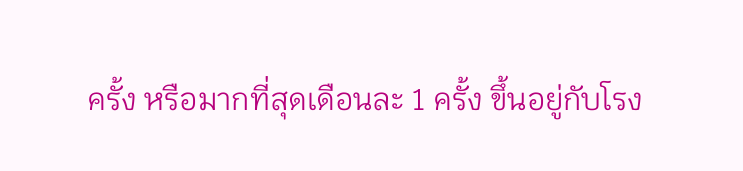ครั้ง หรือมากที่สุดเดือนละ 1 ครั้ง ขึ้นอยู่กับโรง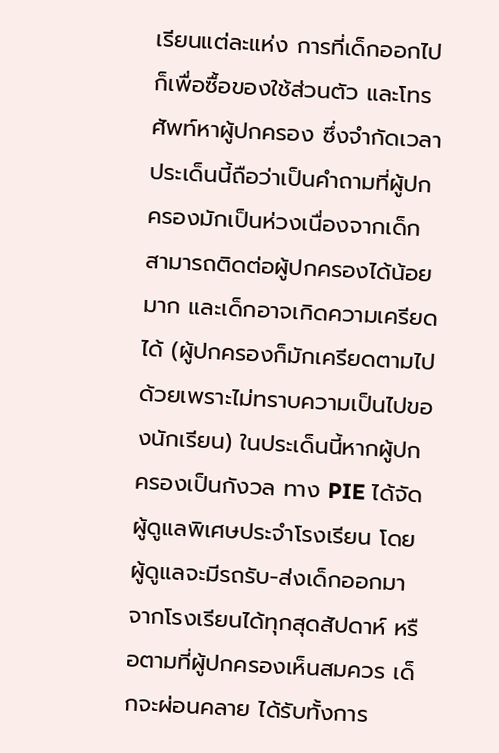เรียนแต่ละแห่ง การที่เด็กออกไปก็เพื่อซื้อของใช้ส่วนตัว และโทรศัพท์หาผู้ปกครอง ซึ่งจำกัดเวลา ประเด็นนี้ถือว่าเป็นคำถามที่ผู้ปกครองมักเป็นห่วงเนื่องจากเด็กสามารถติดต่อผู้ปกครองได้น้อยมาก และเด็กอาจเกิดความเครียดได้ (ผู้ปกครองก็มักเครียดตามไปด้วยเพราะไม่ทราบความเป็นไปของนักเรียน) ในประเด็นนี้หากผู้ปกครองเป็นกังวล ทาง PIE ได้จัดผู้ดูแลพิเศษประจำโรงเรียน โดยผู้ดูแลจะมีรถรับ-ส่งเด็กออกมาจากโรงเรียนได้ทุกสุดสัปดาห์ หรือตามที่ผู้ปกครองเห็นสมควร เด็กจะผ่อนคลาย ได้รับทั้งการ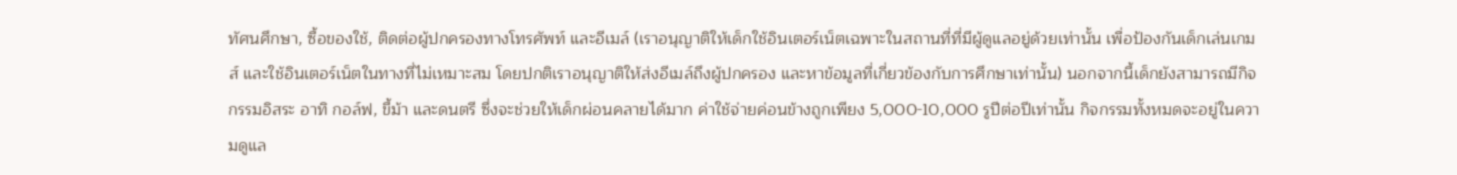ทัศนศึกษา, ซื้อของใช้, ติดต่อผู้ปกครองทางโทรศัพท์ และอีเมล์ (เราอนุญาติให้เด็กใช้อินเตอร์เน็ตเฉพาะในสถานที่ที่มีผู้ดูแลอยู่ด้วยเท่านั้น เพื่อป้องกันเด็กเล่นเกมส์ และใช้อินเตอร์เน็ตในทางที่ไม่เหมาะสม โดยปกติเราอนุญาติให้ส่งอีเมล์ถึงผู้ปกครอง และหาข้อมูลที่เกี่ยวข้องกับการศึกษาเท่านั้น) นอกจากนี้เด็กยังสามารถมีกิจกรรมอิสระ อาทิ กอล์ฟ, ขี้ม้า และดนตรี ซึ่งจะช่วยให้เด็กผ่อนคลายได้มาก ค่าใช้จ่ายค่อนข้างถูกเพียง 5,000-10,000 รูปีต่อปีเท่านั้น กิจกรรมทั้งหมดจะอยู่ในความดูแล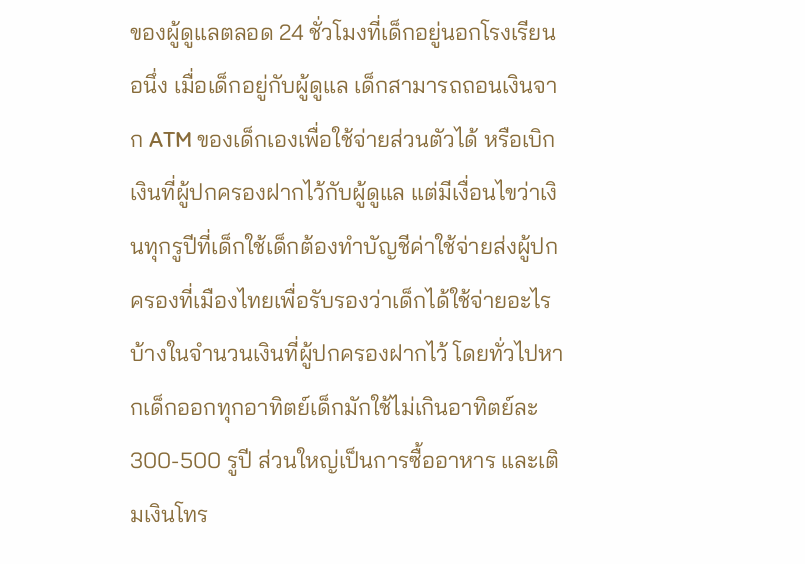ของผู้ดูแลตลอด 24 ชั่วโมงที่เด็กอยู่นอกโรงเรียน
อนึ่ง เมื่อเด็กอยู่กับผู้ดูแล เด็กสามารถถอนเงินจาก ATM ของเด็กเองเพื่อใช้จ่ายส่วนตัวได้ หรือเบิกเงินที่ผู้ปกครองฝากไว้กับผู้ดูแล แต่มีเงื่อนไขว่าเงินทุกรูปีที่เด็กใช้เด็กต้องทำบัญชีค่าใช้จ่ายส่งผู้ปกครองที่เมืองไทยเพื่อรับรองว่าเด็กได้ใช้จ่ายอะไรบ้างในจำนวนเงินที่ผู้ปกครองฝากไว้ โดยทั่วไปหากเด็กออกทุกอาทิตย์เด็กมักใช้ไม่เกินอาทิตย์ละ 300-500 รูปี ส่วนใหญ่เป็นการซื้ออาหาร และเติมเงินโทร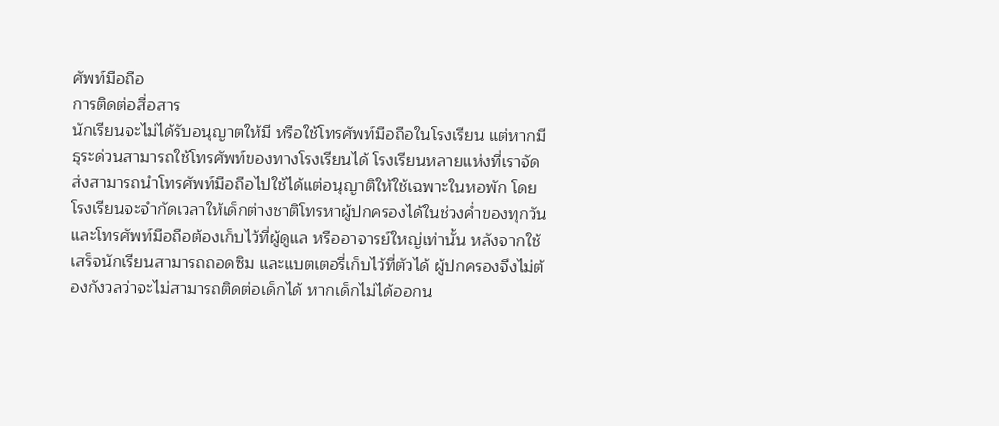ศัพท์มือถือ
การติดต่อสื่อสาร
นักเรียนจะไม่ได้รับอนุญาตให้มี หรือใช้โทรศัพท์มือถือในโรงเรียน แต่หากมีธุระด่วนสามารถใช้โทรศัพท์ของทางโรงเรียนได้ โรงเรียนหลายแห่งที่เราจัดส่งสามารถนำโทรศัพท์มือถือไปใช้ได้แต่อนุญาติให้ใช้เฉพาะในหอพัก โดยโรงเรียนจะจำกัดเวลาให้เด็กต่างชาติโทรหาผู้ปกครองได้ในช่วงค่ำของทุกวัน และโทรศัพท์มือถือต้องเก็บไว้ที่ผู้ดูแล หรืออาจารย์ใหญ่เท่านั้น หลังจากใช้เสร็จนักเรียนสามารถถอดซิม และแบตเตอรี่เก็บไว้ที่ตัวได้ ผู้ปกครองจึงไม่ต้องกังวลว่าจะไม่สามารถติดต่อเด็กได้ หากเด็กไม่ได้ออกน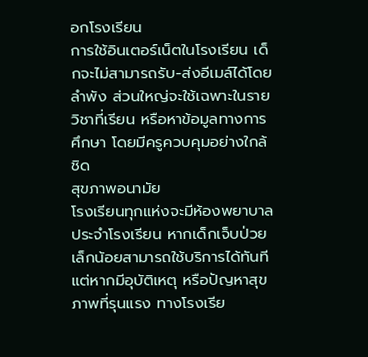อกโรงเรียน
การใช้อินเตอร์เน็ตในโรงเรียน เด็กจะไม่สามารถรับ-ส่งอีเมล์ได้โดยลำพัง ส่วนใหญ่จะใช้เฉพาะในรายวิชาที่เรียน หรือหาข้อมูลทางการศึกษา โดยมีครูควบคุมอย่างใกล้ชิด
สุขภาพอนามัย
โรงเรียนทุกแห่งจะมีห้องพยาบาลประจำโรงเรียน หากเด็กเจ็บป่วยเล็กน้อยสามารถใช้บริการได้ทันที แต่หากมีอุบัติเหตุ หรือปัญหาสุขภาพที่รุนแรง ทางโรงเรีย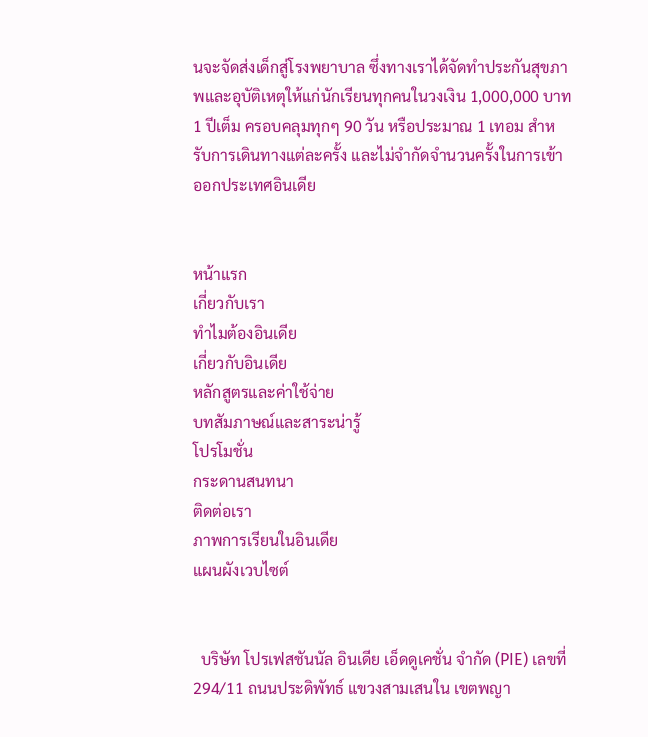นจะจัดส่งเด็กสู่โรงพยาบาล ซึ่งทางเราได้จัดทำประกันสุขภาพและอุบัติเหตุให้แก่นักเรียนทุกคนในวงเงิน 1,000,000 บาท 1 ปีเต็ม ครอบคลุมทุกๆ 90 วัน หรือประมาณ 1 เทอม สำหรับการเดินทางแต่ละครั้ง และไม่จำกัดจำนวนครั้งในการเข้าออกประเทศอินเดีย


หน้าแรก
เกี่ยวกับเรา
ทำไมต้องอินเดีย
เกี่ยวกับอินเดีย
หลักสูตรและค่าใช้จ่าย
บทสัมภาษณ์และสาระน่ารู้
โปรโมชั่น
กระดานสนทนา
ติดต่อเรา
ภาพการเรียนในอินเดีย
แผนผังเวบไซต์


  บริษัท โปรเฟสชันนัล อินเดีย เอ็ดดูเคชั่น จำกัด (PIE) เลขที่ 294/11 ถนนประดิพัทธ์ แขวงสามเสนใน เขตพญา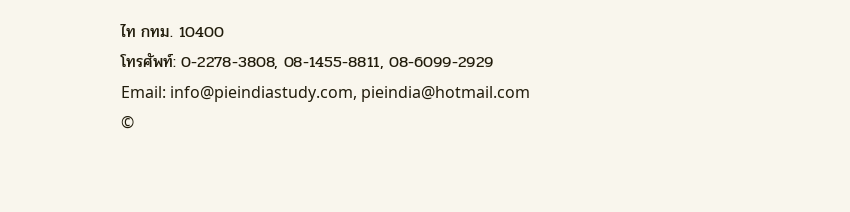ไท กทม. 10400
โทรศัพท์: 0-2278-3808, 08-1455-8811, 08-6099-2929
Email: info@pieindiastudy.com, pieindia@hotmail.com
©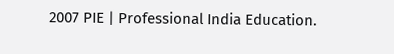2007 PIE | Professional India Education.